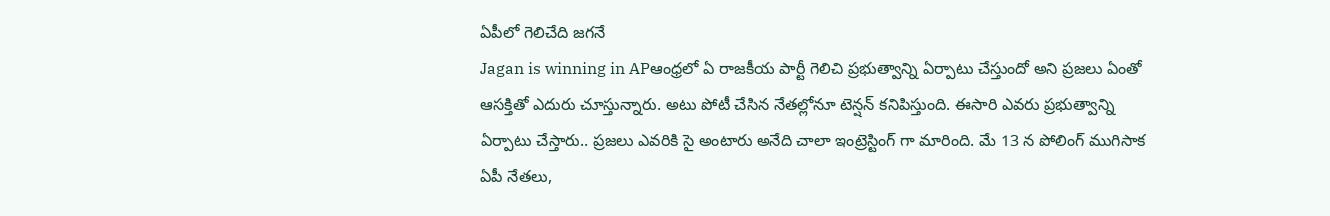ఏపీలో గెలిచేది జగనే
Jagan is winning in APఆంధ్రలో ఏ రాజకీయ పార్టీ గెలిచి ప్రభుత్వాన్ని ఏర్పాటు చేస్తుందో అని ప్రజలు ఏంతో ఆసక్తితో ఎదురు చూస్తున్నారు. అటు పోటీ చేసిన నేతల్లోనూ టెన్షన్ కనిపిస్తుంది. ఈసారి ఎవరు ప్రభుత్వాన్ని ఏర్పాటు చేస్తారు.. ప్రజలు ఎవరికి సై అంటారు అనేది చాలా ఇంట్రెస్టింగ్ గా మారింది. మే 13 న పోలింగ్ ముగిసాక ఏపీ నేతలు,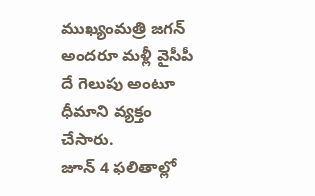ముఖ్యంమత్రి జగన్ అందరూ మళ్లీ వైసీపీ దే గెలుపు అంటూ ధీమాని వ్యక్తం చేసారు.
జూన్ 4 ఫలితాల్లో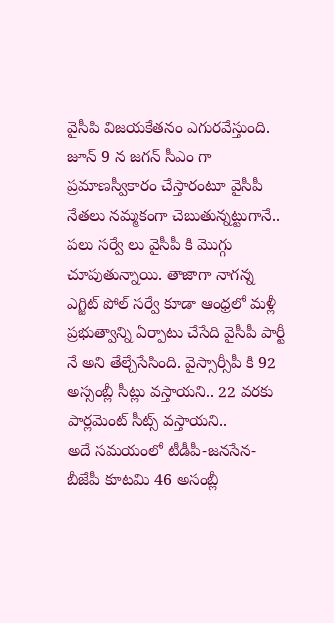వైసీపి విజయకేతనం ఎగురవేస్తుంది. జూన్ 9 న జగన్ సీఎం గా ప్రమాణస్వీకారం చేస్తారంటూ వైసీపీ నేతలు నమ్మకంగా చెబుతున్నట్టుగానే.. పలు సర్వే లు వైసీపీ కి మొగ్గు చూపుతున్నాయి. తాజాగా నాగన్న ఎగ్జిట్ పోల్ సర్వే కూడా ఆంధ్రలో మళ్లీ ప్రభుత్వాన్ని ఏర్పాటు చేసేది వైసీపీ పార్టీ నే అని తేల్చేసేసింది. వైస్సార్సీపీ కి 92 అస్సంబ్లీ సీట్లు వస్తాయని.. 22 వరకు పార్లమెంట్ సీట్స్ వస్తాయని..
అదే సమయంలో టీడీపీ-జనసేన-బీజేపీ కూటమి 46 అసంబ్లీ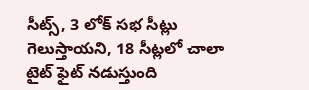సీట్స్, 3 లోక్ సభ సీట్లు గెలుస్తాయని, 18 సీట్లలో చాలా టైట్ ఫైట్ నడుస్తుంది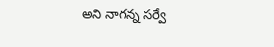అని నాగన్న సర్వే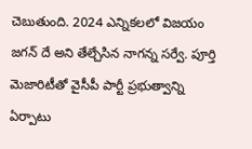చెబుతుంది. 2024 ఎన్నికలలో విజయం జగన్ దే అని తేల్చేసిన నాగన్న సర్వే. పూర్తి మెజారిటీతో వైసీపీ పార్టీ ప్రభుత్వాన్ని ఏర్పాటు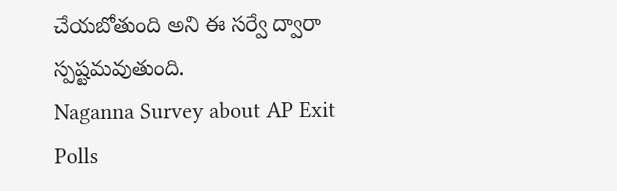చేయబోతుంది అని ఈ సర్వే ద్వారా స్పష్టమవుతుంది.
Naganna Survey about AP Exit Polls